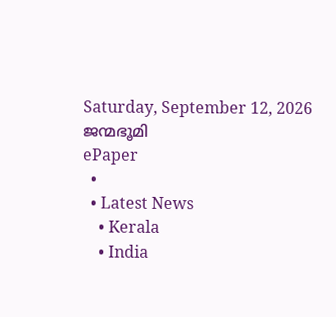Saturday, September 12, 2026
ജന്മഭൂമി
ePaper
  •
  • Latest News
    • Kerala
    • India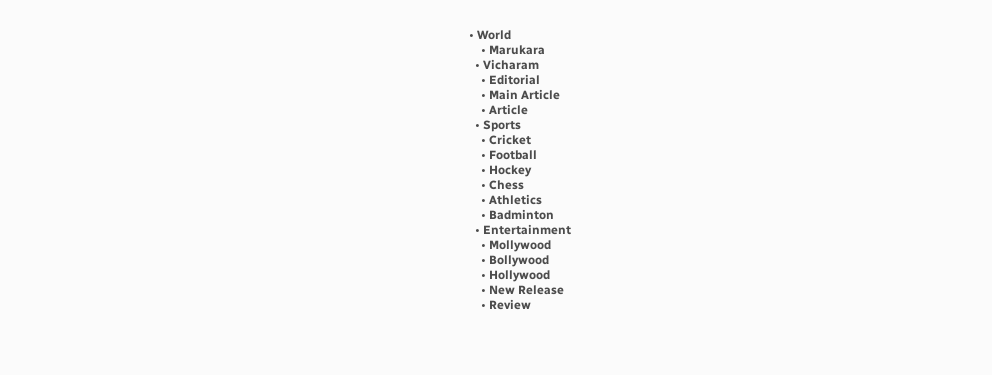• World
    • Marukara
  • Vicharam
    • Editorial
    • Main Article
    • Article
  • Sports
    • Cricket
    • Football
    • Hockey
    • Chess
    • Athletics
    • Badminton
  • Entertainment
    • Mollywood
    • Bollywood
    • Hollywood
    • New Release
    • Review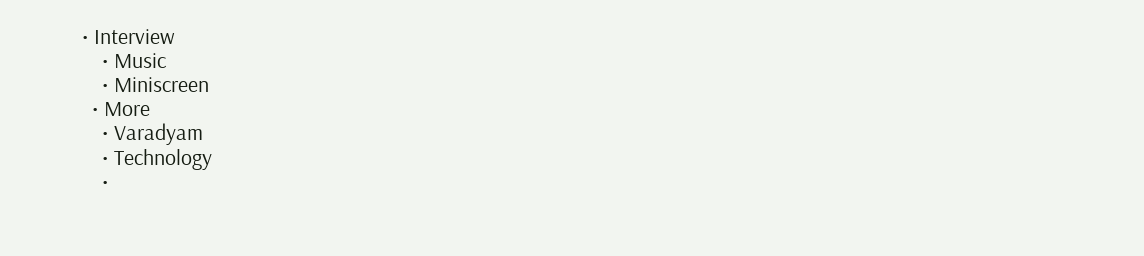• Interview
    • Music
    • Miniscreen
  • More
    • Varadyam
    • Technology
    •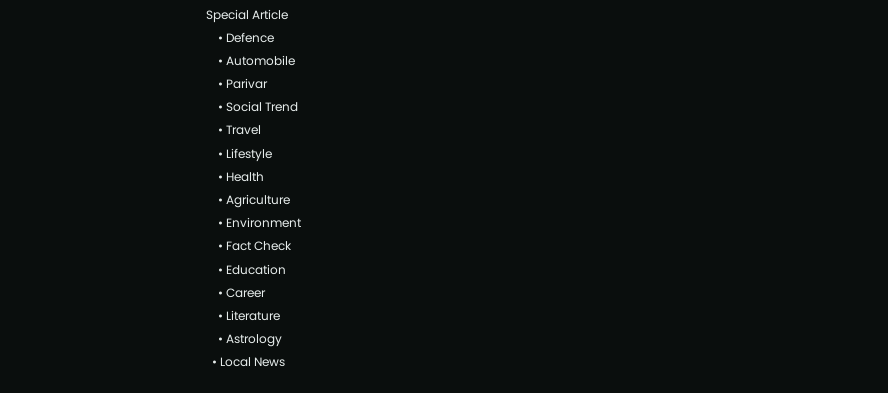Special Article
    • Defence
    • Automobile
    • Parivar
    • Social Trend
    • Travel
    • Lifestyle
    • Health
    • Agriculture
    • Environment
    • Fact Check
    • Education
    • Career
    • Literature
    • Astrology
  • Local News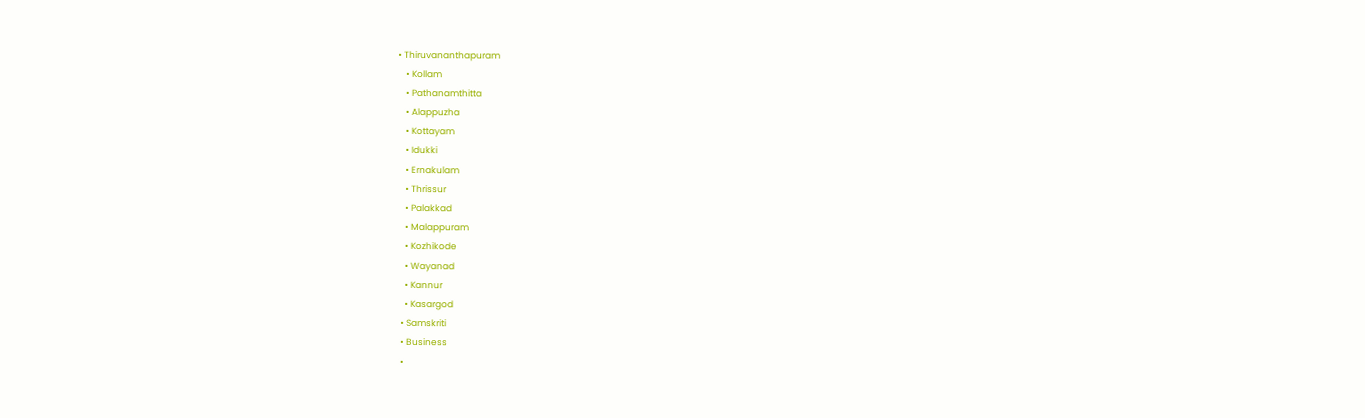• Thiruvananthapuram
    • Kollam
    • Pathanamthitta
    • Alappuzha
    • Kottayam
    • Idukki
    • Ernakulam
    • Thrissur
    • Palakkad
    • Malappuram
    • Kozhikode
    • Wayanad
    • Kannur
    • Kasargod
  • Samskriti
  • Business
  •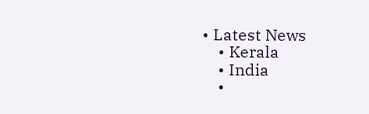• Latest News
    • Kerala
    • India
    •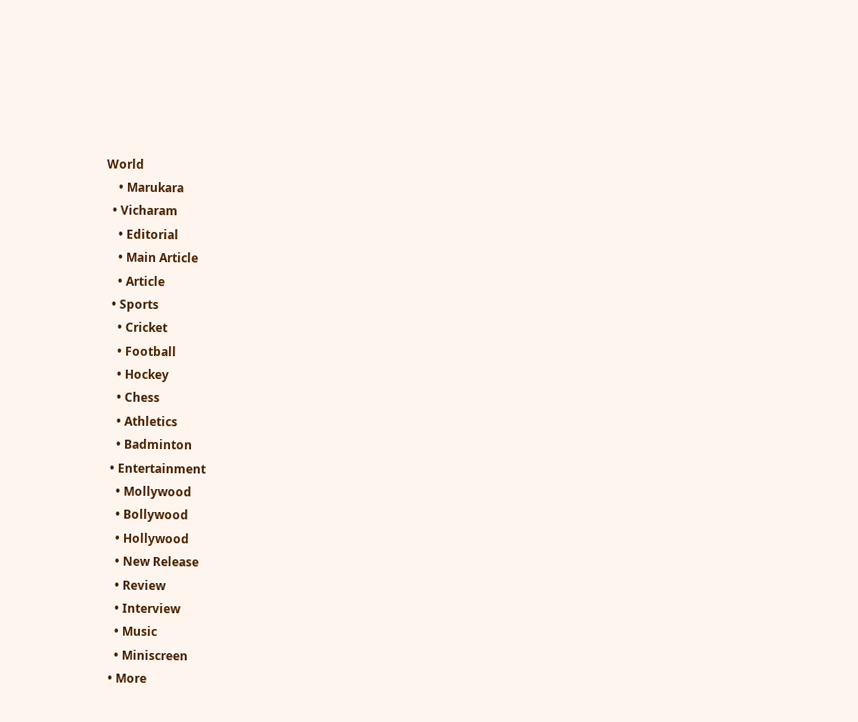World
    • Marukara
  • Vicharam
    • Editorial
    • Main Article
    • Article
  • Sports
    • Cricket
    • Football
    • Hockey
    • Chess
    • Athletics
    • Badminton
  • Entertainment
    • Mollywood
    • Bollywood
    • Hollywood
    • New Release
    • Review
    • Interview
    • Music
    • Miniscreen
  • More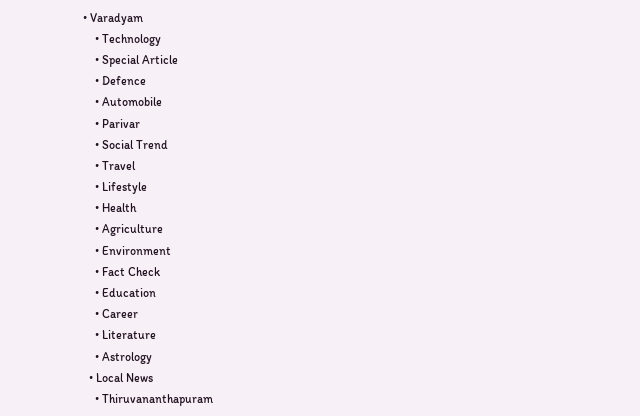• Varadyam
    • Technology
    • Special Article
    • Defence
    • Automobile
    • Parivar
    • Social Trend
    • Travel
    • Lifestyle
    • Health
    • Agriculture
    • Environment
    • Fact Check
    • Education
    • Career
    • Literature
    • Astrology
  • Local News
    • Thiruvananthapuram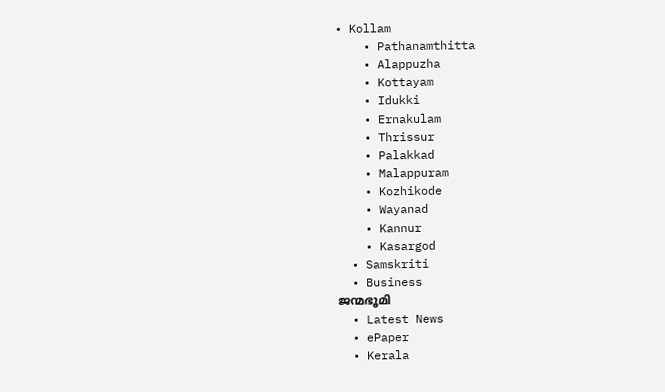• Kollam
    • Pathanamthitta
    • Alappuzha
    • Kottayam
    • Idukki
    • Ernakulam
    • Thrissur
    • Palakkad
    • Malappuram
    • Kozhikode
    • Wayanad
    • Kannur
    • Kasargod
  • Samskriti
  • Business
ജന്മഭൂമി
  • Latest News
  • ePaper
  • Kerala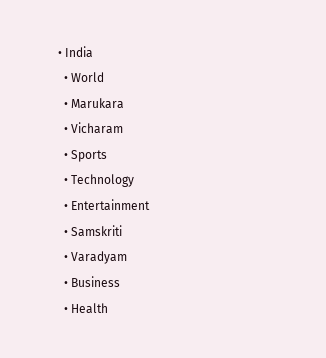• India
  • World
  • Marukara
  • Vicharam
  • Sports
  • Technology
  • Entertainment
  • Samskriti
  • Varadyam
  • Business
  • Health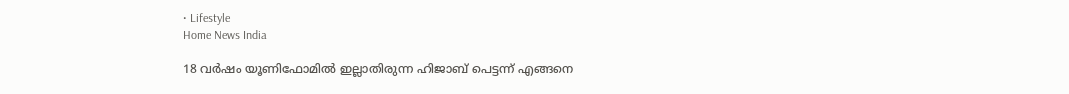• Lifestyle
Home News India

18 വര്‍ഷം യൂണിഫോമില്‍ ഇല്ലാതിരുന്ന ഹിജാബ് പെട്ടന്ന് എങ്ങനെ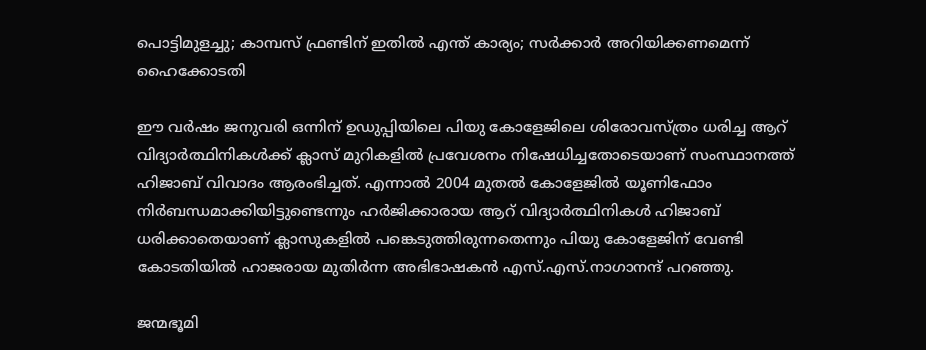പൊട്ടിമുളച്ചു; കാമ്പസ് ഫ്രണ്ടിന് ഇതില്‍ എന്ത് കാര്യം; സര്‍ക്കാര്‍ അറിയിക്കണമെന്ന് ഹൈക്കോടതി

ഈ വര്‍ഷം ജനുവരി ഒന്നിന് ഉഡുപ്പിയിലെ പിയു കോളേജിലെ ശിരോവസ്ത്രം ധരിച്ച ആറ് വിദ്യാര്‍ത്ഥിനികള്‍ക്ക് ക്ലാസ് മുറികളില്‍ പ്രവേശനം നിഷേധിച്ചതോടെയാണ് സംസ്ഥാനത്ത് ഹിജാബ് വിവാദം ആരംഭിച്ചത്. എന്നാല്‍ 2004 മുതല്‍ കോളേജില്‍ യൂണിഫോം നിര്‍ബന്ധമാക്കിയിട്ടുണ്ടെന്നും ഹര്‍ജിക്കാരായ ആറ് വിദ്യാര്‍ത്ഥിനികള്‍ ഹിജാബ് ധരിക്കാതെയാണ് ക്ലാസുകളില്‍ പങ്കെടുത്തിരുന്നതെന്നും പിയു കോളേജിന് വേണ്ടി കോടതിയില്‍ ഹാജരായ മുതിര്‍ന്ന അഭിഭാഷകന്‍ എസ്.എസ്.നാഗാനന്ദ് പറഞ്ഞു.

ജന്മഭൂമി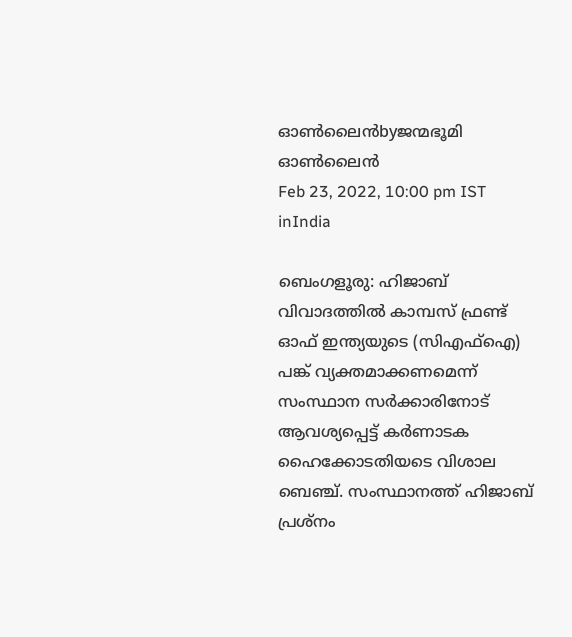ഓണ്‍ലൈന്‍byജന്മഭൂമി ഓണ്‍ലൈന്‍
Feb 23, 2022, 10:00 pm IST
inIndia

ബെംഗളൂരു: ഹിജാബ് വിവാദത്തില്‍ കാമ്പസ് ഫ്രണ്ട് ഓഫ് ഇന്ത്യയുടെ (സിഎഫ്‌ഐ) പങ്ക് വ്യക്തമാക്കണമെന്ന് സംസ്ഥാന സര്‍ക്കാരിനോട് ആവശ്യപ്പെട്ട് കര്‍ണാടക ഹൈക്കോടതിയടെ വിശാല ബെഞ്ച്. സംസ്ഥാനത്ത് ഹിജാബ് പ്രശ്‌നം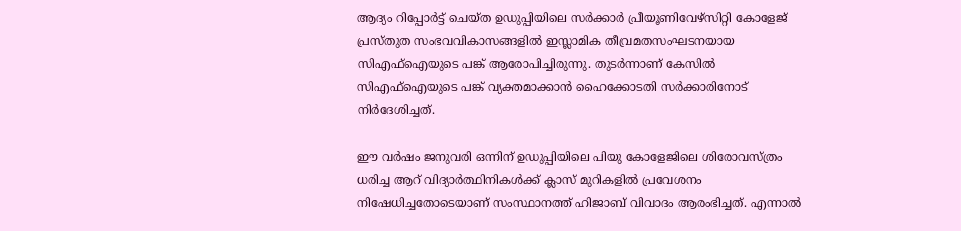ആദ്യം റിപ്പോര്‍ട്ട് ചെയ്ത ഉഡുപ്പിയിലെ സര്‍ക്കാര്‍ പ്രീയൂണിവേഴ്‌സിറ്റി കോളേജ് പ്രസ്തുത സംഭവവികാസങ്ങളില്‍ ഇസ്ലാമിക തീവ്രമതസംഘടനയായ സിഎഫ്‌ഐയുടെ പങ്ക് ആരോപിച്ചിരുന്നു. തുടര്‍ന്നാണ് കേസില്‍ സിഎഫ്‌ഐയുടെ പങ്ക് വ്യക്തമാക്കാന്‍ ഹൈക്കോടതി സര്‍ക്കാരിനോട് നിര്‍ദേശിച്ചത്.

ഈ വര്‍ഷം ജനുവരി ഒന്നിന് ഉഡുപ്പിയിലെ പിയു കോളേജിലെ ശിരോവസ്ത്രം ധരിച്ച ആറ് വിദ്യാര്‍ത്ഥിനികള്‍ക്ക് ക്ലാസ് മുറികളില്‍ പ്രവേശനം നിഷേധിച്ചതോടെയാണ് സംസ്ഥാനത്ത് ഹിജാബ് വിവാദം ആരംഭിച്ചത്. എന്നാല്‍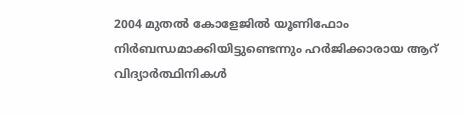2004 മുതല്‍ കോളേജില്‍ യൂണിഫോം നിര്‍ബന്ധമാക്കിയിട്ടുണ്ടെന്നും ഹര്‍ജിക്കാരായ ആറ് വിദ്യാര്‍ത്ഥിനികള്‍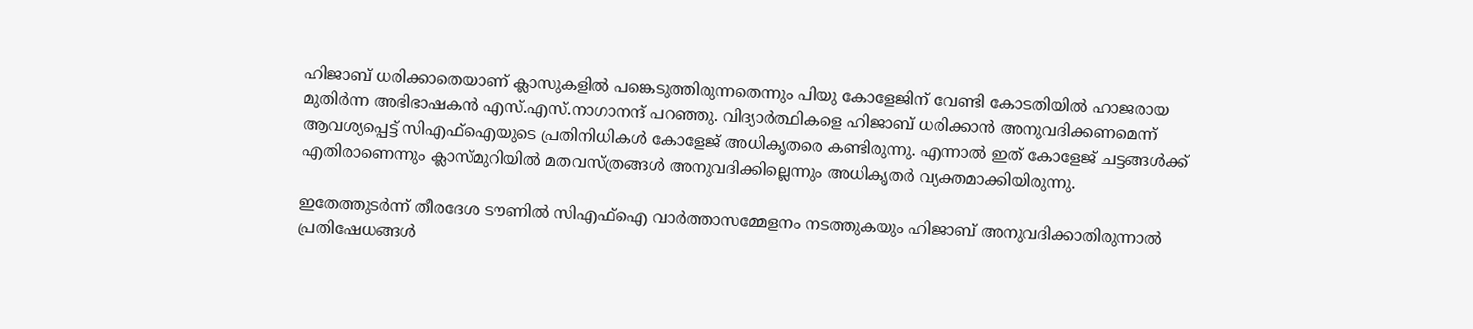ഹിജാബ് ധരിക്കാതെയാണ് ക്ലാസുകളില്‍ പങ്കെടുത്തിരുന്നതെന്നും പിയു കോളേജിന് വേണ്ടി കോടതിയില്‍ ഹാജരായ മുതിര്‍ന്ന അഭിഭാഷകന്‍ എസ്.എസ്.നാഗാനന്ദ് പറഞ്ഞു. വിദ്യാര്‍ത്ഥികളെ ഹിജാബ് ധരിക്കാന്‍ അനുവദിക്കണമെന്ന് ആവശ്യപ്പെട്ട് സിഎഫ്‌ഐയുടെ പ്രതിനിധികള്‍ കോളേജ് അധികൃതരെ കണ്ടിരുന്നു. എന്നാല്‍ ഇത് കോളേജ് ചട്ടങ്ങള്‍ക്ക് എതിരാണെന്നും ക്ലാസ്മുറിയില്‍ മതവസ്ത്രങ്ങള്‍ അനുവദിക്കില്ലെന്നും അധികൃതര്‍ വ്യക്തമാക്കിയിരുന്നു.

ഇതേത്തുടര്‍ന്ന് തീരദേശ ടൗണില്‍ സിഎഫ്‌ഐ വാര്‍ത്താസമ്മേളനം നടത്തുകയും ഹിജാബ് അനുവദിക്കാതിരുന്നാല്‍ പ്രതിഷേധങ്ങള്‍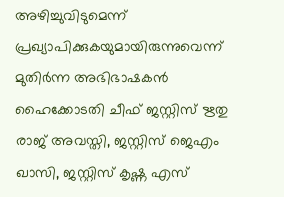അഴിച്ചുവിടുമെന്ന് പ്രഖ്യാപിക്കുകയുമായിരുന്നുവെന്ന് മുതിര്‍ന്ന അഭിഭാഷകന്‍ ഹൈക്കോടതി ചീഫ് ജസ്റ്റിസ് ഋതു രാജ് അവസ്തി, ജസ്റ്റിസ് ജെഎം ഖാസി, ജസ്റ്റിസ് കൃഷ്ണ എസ്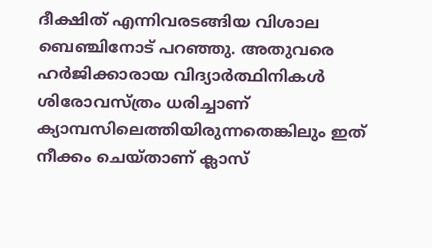ദീക്ഷിത് എന്നിവരടങ്ങിയ വിശാല ബെഞ്ചിനോട് പറഞ്ഞു. അതുവരെ ഹര്‍ജിക്കാരായ വിദ്യാര്‍ത്ഥിനികള്‍ ശിരോവസ്ത്രം ധരിച്ചാണ് ക്യാമ്പസിലെത്തിയിരുന്നതെങ്കിലും ഇത് നീക്കം ചെയ്താണ് ക്ലാസ്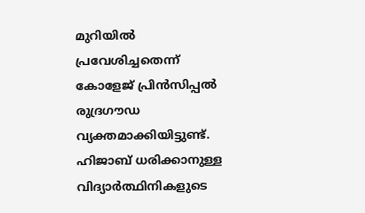മുറിയില്‍ പ്രവേശിച്ചതെന്ന് കോളേജ് പ്രിന്‍സിപ്പല്‍ രുദ്രഗൗഡ വ്യക്തമാക്കിയിട്ടുണ്ട്. ഹിജാബ് ധരിക്കാനുള്ള വിദ്യാര്‍ത്ഥിനികളുടെ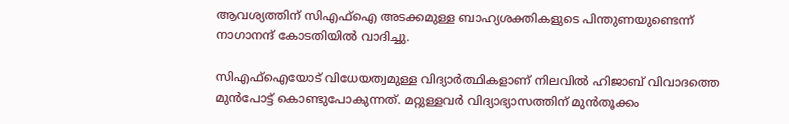ആവശ്യത്തിന് സിഎഫ്‌ഐ അടക്കമുള്ള ബാഹ്യശക്തികളുടെ പിന്തുണയുണ്ടെന്ന് നാഗാനന്ദ് കോടതിയില്‍ വാദിച്ചു.

സിഎഫ്‌ഐയോട് വിധേയത്വമുള്ള വിദ്യാര്‍ത്ഥികളാണ് നിലവില്‍ ഹിജാബ് വിവാദത്തെ മുന്‍പോട്ട് കൊണ്ടുപോകുന്നത്. മറ്റുള്ളവര്‍ വിദ്യാഭ്യാസത്തിന് മുന്‍തൂക്കം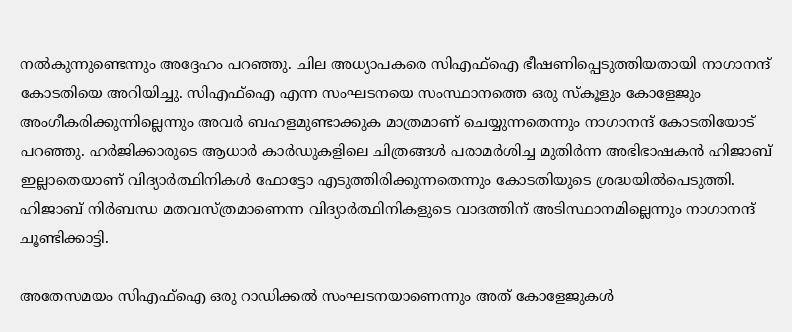നല്‍കുന്നുണ്ടെന്നും അദ്ദേഹം പറഞ്ഞു. ചില അധ്യാപകരെ സിഎഫ്‌ഐ ഭീഷണിപ്പെടുത്തിയതായി നാഗാനന്ദ് കോടതിയെ അറിയിച്ചു. സിഎഫ്‌ഐ എന്ന സംഘടനയെ സംസ്ഥാനത്തെ ഒരു സ്‌കൂളും കോളേജും അംഗീകരിക്കുന്നില്ലെന്നും അവര്‍ ബഹളമുണ്ടാക്കുക മാത്രമാണ് ചെയ്യുന്നതെന്നും നാഗാനന്ദ് കോടതിയോട് പറഞ്ഞു. ഹര്‍ജിക്കാരുടെ ആധാര്‍ കാര്‍ഡുകളിലെ ചിത്രങ്ങള്‍ പരാമര്‍ശിച്ച മുതിര്‍ന്ന അഭിഭാഷകന്‍ ഹിജാബ് ഇല്ലാതെയാണ് വിദ്യാര്‍ത്ഥിനികള്‍ ഫോട്ടോ എടുത്തിരിക്കുന്നതെന്നും കോടതിയുടെ ശ്രദ്ധയില്‍പെടുത്തി. ഹിജാബ് നിര്‍ബന്ധ മതവസ്ത്രമാണെന്ന വിദ്യാര്‍ത്ഥിനികളുടെ വാദത്തിന് അടിസ്ഥാനമില്ലെന്നും നാഗാനന്ദ് ചൂണ്ടിക്കാട്ടി.

അതേസമയം സിഎഫ്‌ഐ ഒരു റാഡിക്കല്‍ സംഘടനയാണെന്നും അത് കോളേജുകള്‍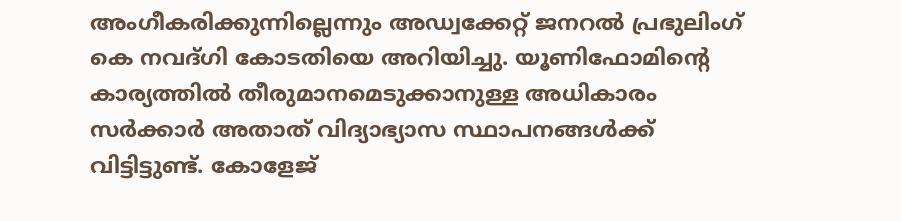അംഗീകരിക്കുന്നില്ലെന്നും അഡ്വക്കേറ്റ് ജനറല്‍ പ്രഭുലിംഗ് കെ നവദ്ഗി കോടതിയെ അറിയിച്ചു. യൂണിഫോമിന്റെ കാര്യത്തില്‍ തീരുമാനമെടുക്കാനുള്ള അധികാരം സര്‍ക്കാര്‍ അതാത് വിദ്യാഭ്യാസ സ്ഥാപനങ്ങള്‍ക്ക് വിട്ടിട്ടുണ്ട്. കോളേജ്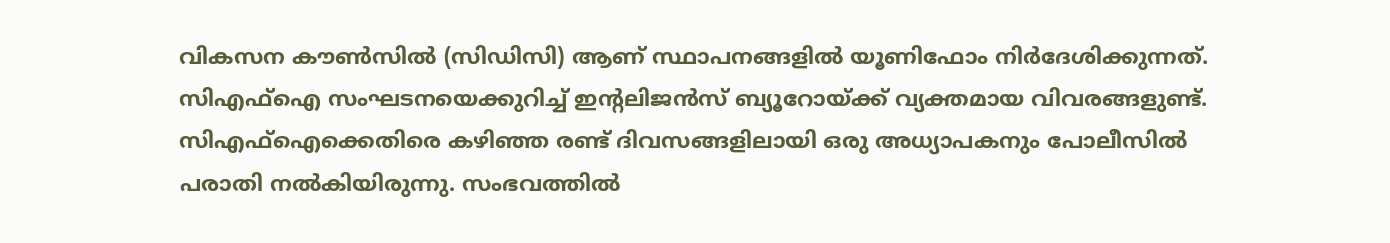വികസന കൗണ്‍സില്‍ (സിഡിസി) ആണ് സ്ഥാപനങ്ങളില്‍ യൂണിഫോം നിര്‍ദേശിക്കുന്നത്. സിഎഫ്‌ഐ സംഘടനയെക്കുറിച്ച് ഇന്റലിജന്‍സ് ബ്യൂറോയ്‌ക്ക് വ്യക്തമായ വിവരങ്ങളുണ്ട്. സിഎഫ്‌ഐക്കെതിരെ കഴിഞ്ഞ രണ്ട് ദിവസങ്ങളിലായി ഒരു അധ്യാപകനും പോലീസില്‍ പരാതി നല്‍കിയിരുന്നു. സംഭവത്തില്‍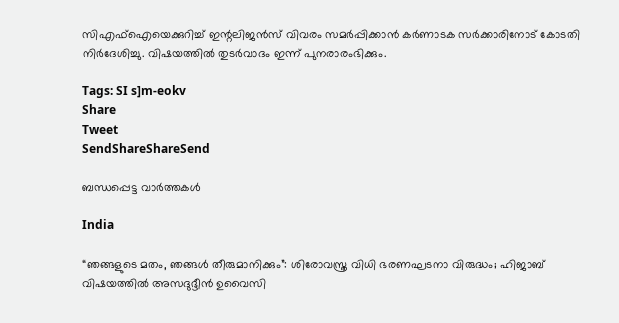സിഎഫ്‌ഐയെക്കുറിച്ച് ഇന്റലിജന്‍സ് വിവരം സമര്‍പ്പിക്കാന്‍ കര്‍ണാടക സര്‍ക്കാരിനോട് കോടതി നിര്‍ദേശിച്ചു. വിഷയത്തില്‍ തുടര്‍വാദം ഇന്ന് പുനരാരംഭിക്കും.

Tags: SI s]m-eokv
Share
Tweet
SendShareShareSend

ബന്ധപ്പെട്ട വാര്‍ത്തകള്‍

India

“ഞങ്ങളുടെ മതം, ഞങ്ങൾ തീരുമാനിക്കും”: ശിരോവസ്ത്ര വിധി ഭരണഘടനാ വിരുദ്ധം; ഹിജാബ് വിഷയത്തിൽ അസദുദ്ദീൻ ഉവൈസി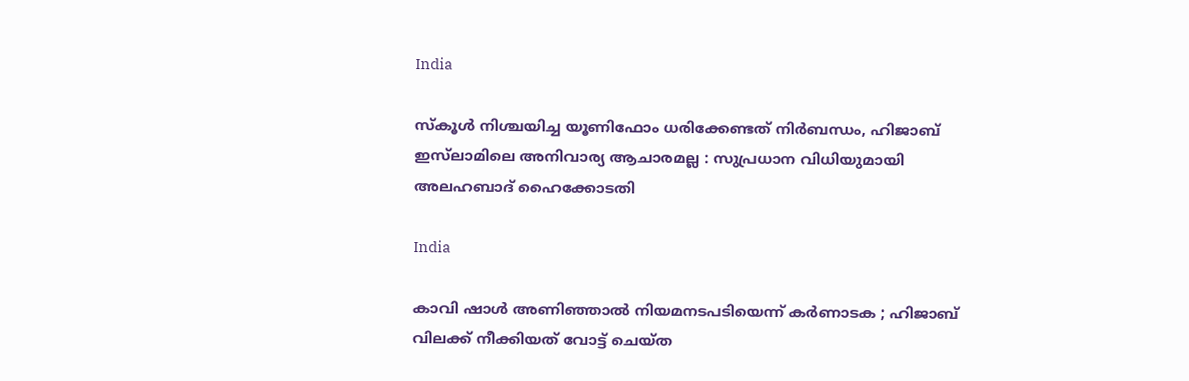India

സ്കൂൾ നിശ്ചയിച്ച യൂണിഫോം ധരിക്കേണ്ടത് നിർബന്ധം, ഹിജാബ് ഇസ്‌ലാമിലെ അനിവാര്യ ആചാരമല്ല : സുപ്രധാന വിധിയുമായി അലഹബാദ് ഹൈക്കോടതി

India

കാവി ഷാൾ അണിഞ്ഞാൽ നിയമനടപടിയെന്ന് കർണാടക ; ഹിജാബ് വിലക്ക് നീക്കിയത് വോട്ട് ചെയ്ത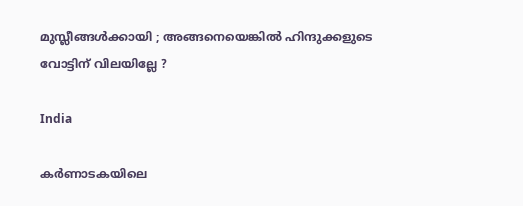മുസ്ലീങ്ങൾക്കായി ; അങ്ങനെയെങ്കിൽ ഹിന്ദുക്കളുടെ വോട്ടിന് വിലയില്ലേ ?

India

കർണാടകയിലെ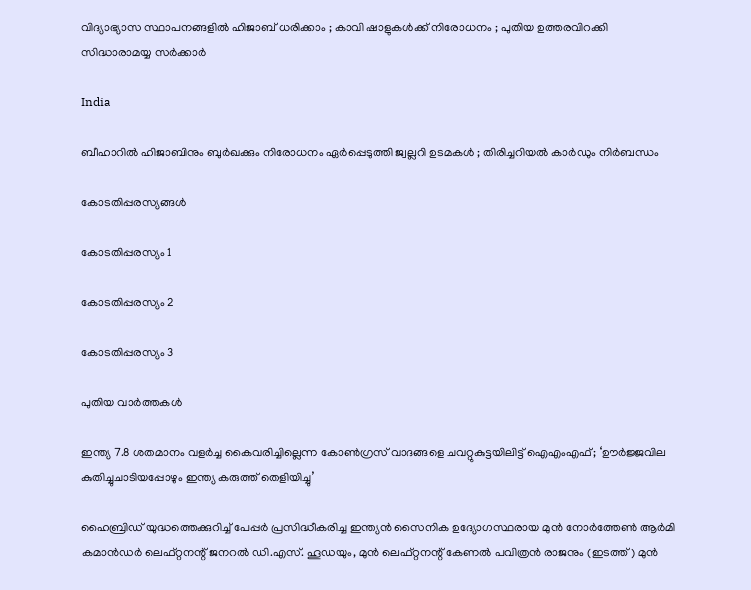വിദ്യാഭ്യാസ സ്ഥാപനങ്ങളിൽ ഹിജാബ് ധരിക്കാം ; കാവി ഷാളുകൾക്ക് നിരോധനം ; പുതിയ ഉത്തരവിറക്കി സിദ്ധാരാമയ്യ സർക്കാർ

India

ബീഹാറിൽ ഹിജാബിനും ബുർഖക്കും നിരോധനം ഏർപ്പെടുത്തി ജ്വല്ലറി ഉടമകൾ ; തിരിച്ചറിയൽ കാർഡും നിർബന്ധം

കോടതിപ്പരസ്യങ്ങള്‍

കോടതിപ്പരസ്യം 1

കോടതിപ്പരസ്യം 2

കോടതിപ്പരസ്യം 3

പുതിയ വാര്‍ത്തകള്‍

ഇന്ത്യ 7.8 ശതമാനം വളര്‍ച്ച കൈവരിച്ചില്ലെന്ന കോണ്‍ഗ്രസ് വാദങ്ങളെ ചവറ്റുകുട്ടയിലിട്ട് ഐഎംഎഫ്; ‘ഊർജ്ജവില കുതിച്ചുചാടിയപ്പോഴും ഇന്ത്യ കരുത്ത് തെളിയിച്ചു’

ഹൈബ്രിഡ് യുദ്ധത്തെക്കുറിച്ച് പേപ്പര്‍ പ്രസിദ്ധീകരിച്ച ഇന്ത്യന്‍ സൈനിക ഉദ്യോഗസ്ഥരായ മുൻ നോർത്തേൺ ആർമി കമാൻഡർ ലെഫ്റ്റനന്റ് ജനറൽ ഡി.എസ്. ഹൂഡയും, മുന്‍ ലെഫ്റ്റനന്റ് കേണൽ പവിത്രൻ രാജനും (ഇടത്ത്) മുന്‍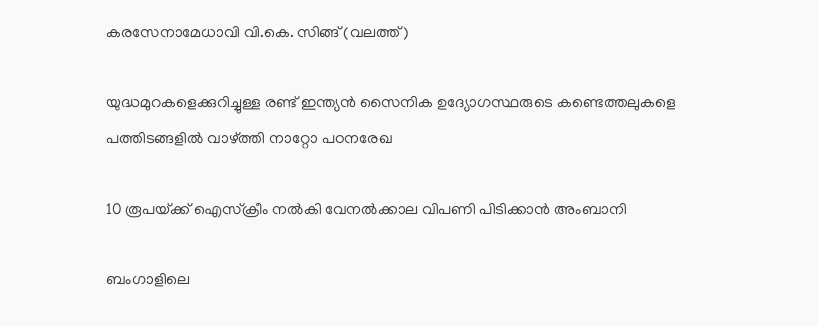കരസേനാമേധാവി വി.കെ. സിങ്ങ് (വലത്ത്)

യുദ്ധമുറകളെക്കുറിച്ചുള്ള രണ്ട് ഇന്ത്യൻ സൈനിക ഉദ്യോഗസ്ഥരുടെ കണ്ടെത്തലുകളെ പത്തിടങ്ങളിൽ വാഴ്‌ത്തി നാറ്റോ പഠനരേഖ

10 രൂപയ്‌ക്ക് ഐസ്ക്രീം നൽകി വേനല്‍ക്കാല വിപണി പിടിക്കാൻ അംബാനി

ബംഗാളിലെ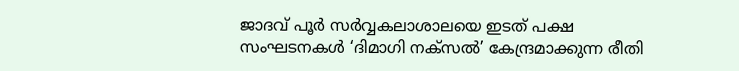ജാദവ് പൂര്‍ സര്‍വ്വകലാശാലയെ ഇടത് പക്ഷ സംഘടനകള്‍ ‘ദിമാഗി നക്സല്‍’ കേന്ദ്രമാക്കുന്ന രീതി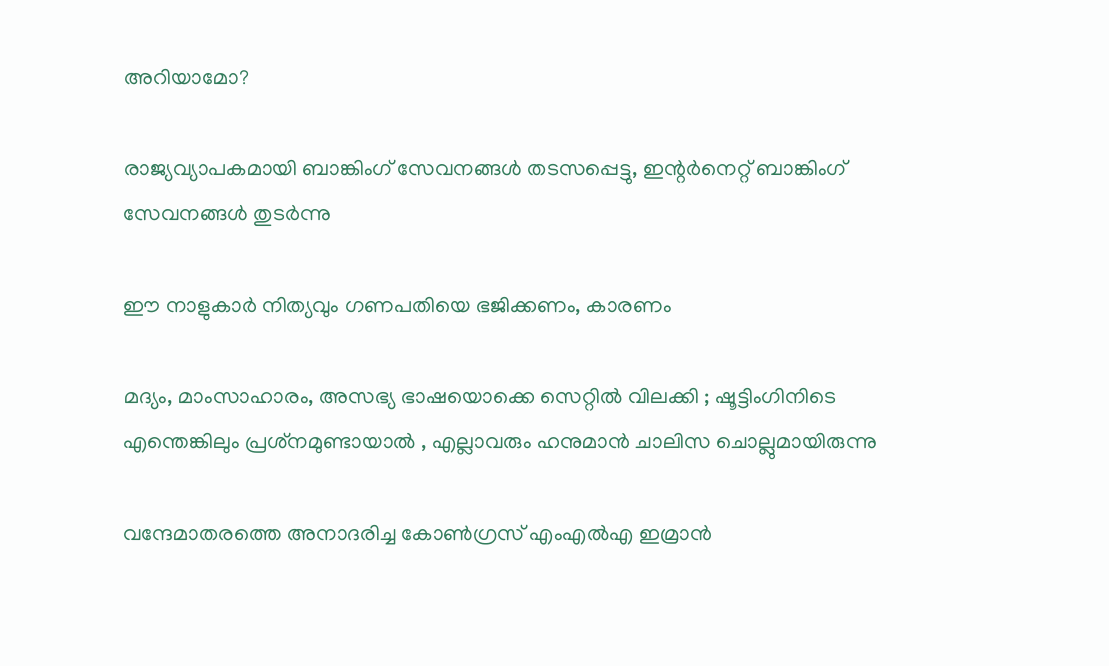അറിയാമോ?

രാജ്യവ്യാപകമായി ബാങ്കിംഗ് സേവനങ്ങള്‍ തടസപ്പെട്ടു, ഇന്റര്‍നെറ്റ് ബാങ്കിംഗ് സേവനങ്ങള്‍ തുടര്‍ന്നു

ഈ നാളുകാർ നിത്യവും ഗണപതിയെ ഭജിക്കണം, കാരണം

മദ്യം, മാംസാഹാരം, അസഭ്യ ഭാഷയൊക്കെ സെറ്റിൽ വിലക്കി ; ഷൂട്ടിംഗിനിടെ എന്തെങ്കിലും പ്രശ്‌നമുണ്ടായാൽ , എല്ലാവരും ഹനുമാൻ ചാലിസ ചൊല്ലുമായിരുന്നു

വന്ദേമാതരത്തെ അനാദരിച്ച കോണ്‍ഗ്രസ് എംഎല്‍എ ഇമ്രാന്‍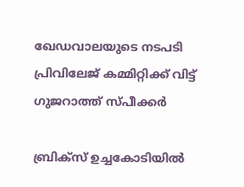ഖേഡവാലയുടെ നടപടി പ്രിവിലേജ് കമ്മിറ്റിക്ക് വിട്ട് ഗുജറാത്ത് സ്പീക്കര്‍

ബ്രിക്സ് ഉച്ചകോടിയിൽ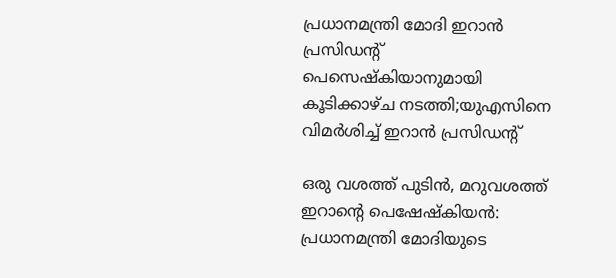പ്രധാനമന്ത്രി മോദി ഇറാൻ പ്രസിഡന്‍റ് പെസെഷ്കിയാനുമായി കൂടിക്കാഴ്ച നടത്തി;യുഎസിനെ വിമര്‍ശിച്ച് ഇറാന്‍ പ്രസിഡന്‍റ്

ഒരു വശത്ത് പുടിൻ, മറുവശത്ത് ഇറാന്റെ പെഷേഷ്കിയൻ: പ്രധാനമന്ത്രി മോദിയുടെ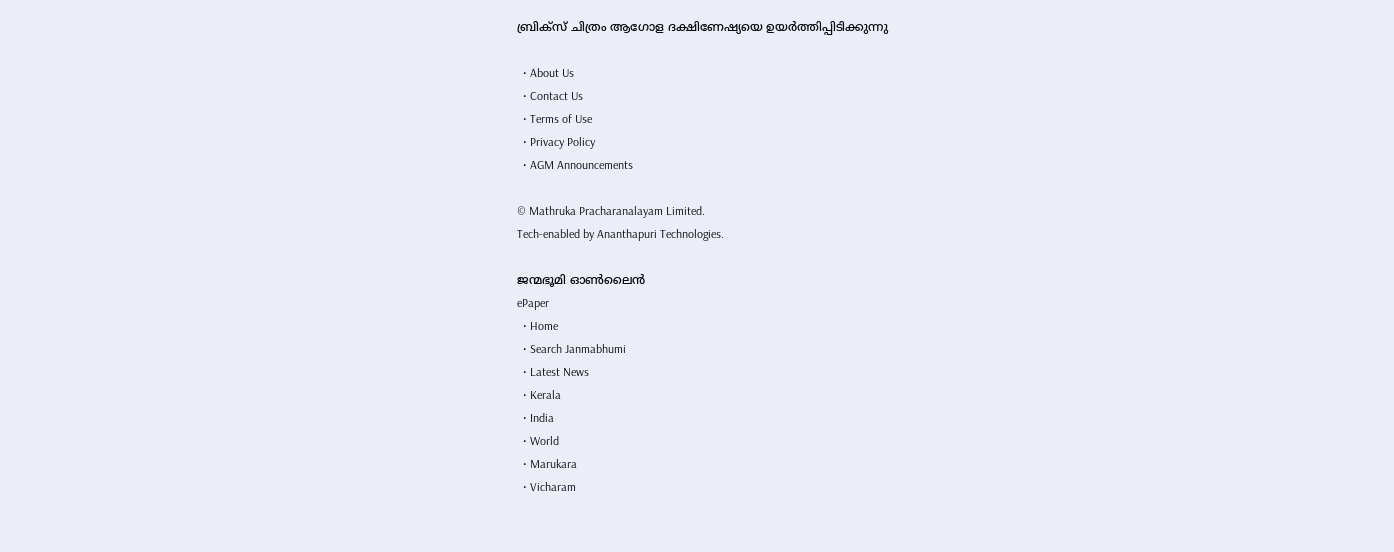ബ്രിക്സ് ചിത്രം ആഗോള ദക്ഷിണേഷ്യയെ ഉയർത്തിപ്പിടിക്കുന്നു

  • About Us
  • Contact Us
  • Terms of Use
  • Privacy Policy
  • AGM Announcements

© Mathruka Pracharanalayam Limited.
Tech-enabled by Ananthapuri Technologies.

ജന്മഭൂമി ഓണ്‍ലൈന്‍
ePaper
  • Home
  • Search Janmabhumi
  • Latest News
  • Kerala
  • India
  • World
  • Marukara
  • Vicharam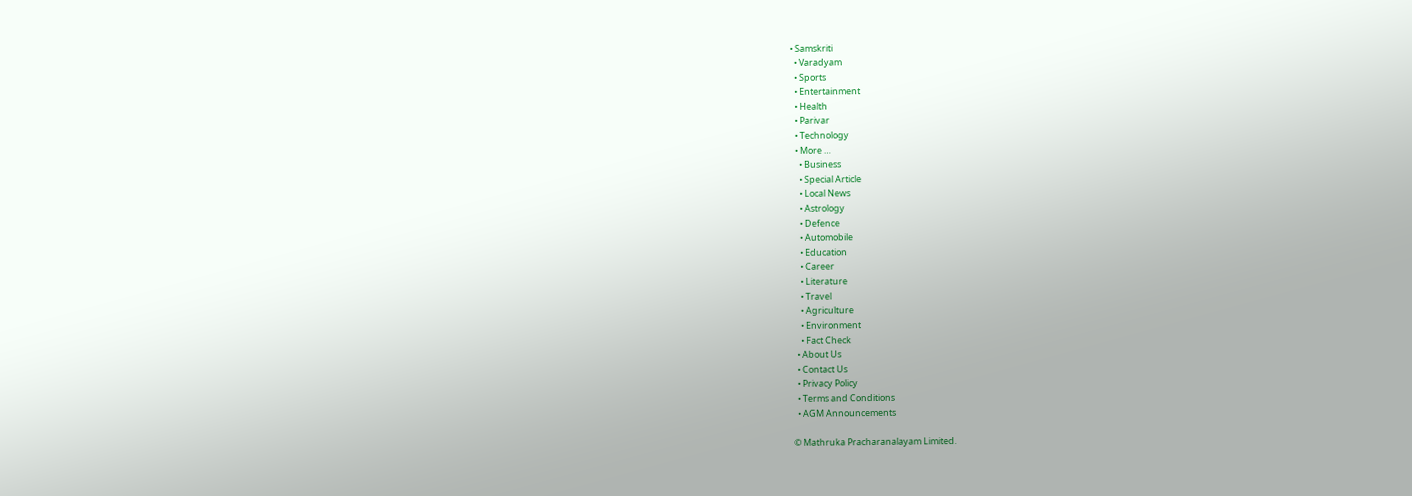• Samskriti
  • Varadyam
  • Sports
  • Entertainment
  • Health
  • Parivar
  • Technology
  • More …
    • Business
    • Special Article
    • Local News
    • Astrology
    • Defence
    • Automobile
    • Education
    • Career
    • Literature
    • Travel
    • Agriculture
    • Environment
    • Fact Check
  • About Us
  • Contact Us
  • Privacy Policy
  • Terms and Conditions
  • AGM Announcements

© Mathruka Pracharanalayam Limited.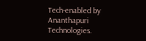Tech-enabled by Ananthapuri Technologies.